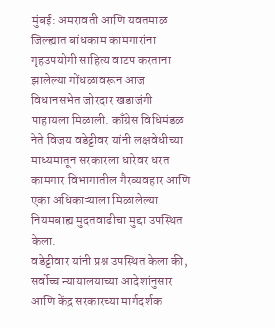मुंबई: अमरावती आणि यवतमाळ जिल्ह्यात बांधकाम कामगारांना गृहउपयोगी साहित्य वाटप करताना झालेल्या गोंधळावरून आज विधानसभेत जोरदार खडाजंगी पाहायला मिळाली. काँग्रेस विधिमंडळ नेते विजय वडेट्टीवर यांनी लक्षवेधीच्या माध्यमातून सरकारला धारेवर धरत कामगार विभागातील गैरव्यवहार आणि एका अधिकाऱ्याला मिळालेल्या नियमबाह्य मुदतवाढीचा मुद्दा उपस्थित केला.
वडेट्टीवार यांनी प्रश्न उपस्थित केला की, सर्वोच्च न्यायालयाच्या आदेशांनुसार आणि केंद्र सरकारच्या मार्गदर्शक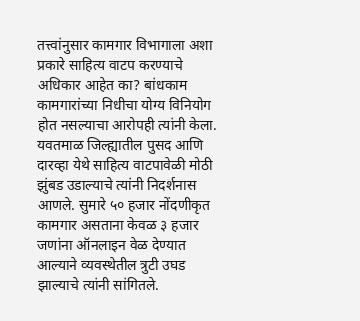तत्त्वांनुसार कामगार विभागाला अशा प्रकारे साहित्य वाटप करण्याचे अधिकार आहेत का? बांधकाम कामगारांच्या निधीचा योग्य विनियोग होत नसल्याचा आरोपही त्यांनी केला.
यवतमाळ जिल्ह्यातील पुसद आणि दारव्हा येथे साहित्य वाटपावेळी मोठी झुंबड उडाल्याचे त्यांनी निदर्शनास आणले. सुमारे ५० हजार नोंदणीकृत कामगार असताना केवळ ३ हजार जणांना ऑनलाइन वेळ देण्यात आल्याने व्यवस्थेतील त्रुटी उघड झाल्याचे त्यांनी सांगितले.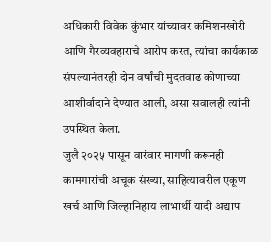अधिकारी विवेक कुंभार यांच्यावर कमिशनखोरी आणि गैरव्यवहाराचे आरोप करत, त्यांचा कार्यकाळ संपल्यानंतरही दोन वर्षांची मुदतवाढ कोणाच्या आशीर्वादाने देण्यात आली, असा सवालही त्यांनी उपस्थित केला.
जुलै २०२५ पासून वारंवार मागणी करूनही कामगारांची अचूक संख्या, साहित्यावरील एकूण खर्च आणि जिल्हानिहाय लाभार्थी यादी अद्याप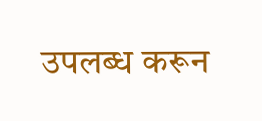उपलब्ध करून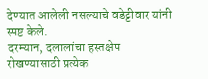देण्यात आलेली नसल्याचे वडेट्टीवार यांनी स्पष्ट केले.
दरम्यान, दलालांचा हस्तक्षेप रोखण्यासाठी प्रत्येक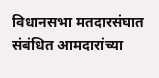विधानसभा मतदारसंघात संबंधित आमदारांच्या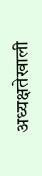अध्यक्षतेखाली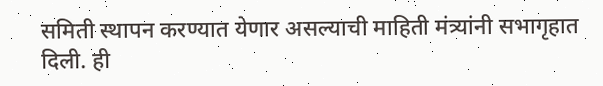समिती स्थापन करण्यात येणार असल्याची माहिती मंत्र्यांनी सभागृहात दिली. ही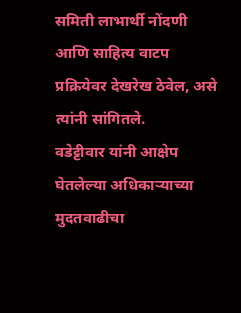समिती लाभार्थी नोंदणी आणि साहित्य वाटप प्रक्रियेवर देखरेख ठेवेल, असे त्यांनी सांगितले.
वडेट्टीवार यांनी आक्षेप घेतलेल्या अधिकाऱ्याच्या मुदतवाढीचा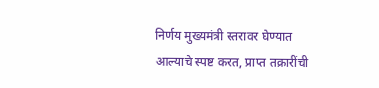निर्णय मुख्यमंत्री स्तरावर घेण्यात आल्याचे स्पष्ट करत, प्राप्त तक्रारींची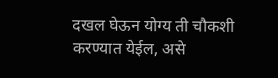दखल घेऊन योग्य ती चौकशी करण्यात येईल, असे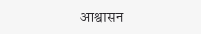आश्वासन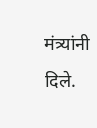मंत्र्यांनी दिले.